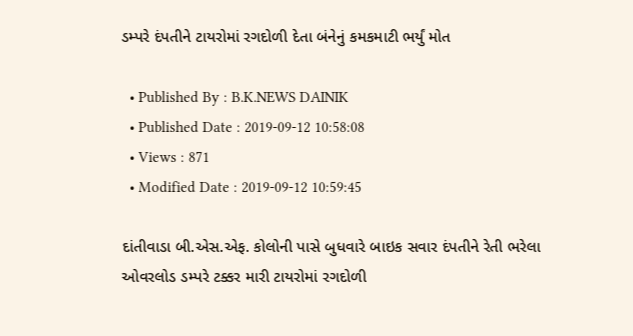ડમ્પરે દંપતીને ટાયરોમાં રગદોળી દેતા બંનેનું કમકમાટી ભર્યું મોત

  • Published By : B.K.NEWS DAINIK
  • Published Date : 2019-09-12 10:58:08
  • Views : 871
  • Modified Date : 2019-09-12 10:59:45

દાંતીવાડા બી.એસ.એફ. કોલોની પાસે બુધવારે બાઇક સવાર દંપતીને રેતી ભરેલા ઓવરલોડ ડમ્પરે ટક્કર મારી ટાયરોમાં રગદોળી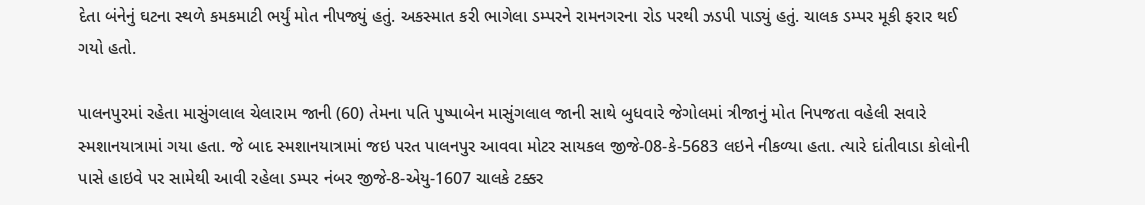દેતા બંનેનું ઘટના સ્થળે કમકમાટી ભર્યું મોત નીપજ્યું હતું. અકસ્માત કરી ભાગેલા ડમ્પરને રામનગરના રોડ પરથી ઝડપી પાડ્યું હતું. ચાલક ડમ્પર મૂકી ફરાર થઈ ગયો હતો.

પાલનપુરમાં રહેતા માસુંગલાલ ચેલારામ જાની (60) તેમના પતિ પુષ્પાબેન માસુંગલાલ જાની સાથે બુધવારે જેગોલમાં ત્રીજાનું મોત નિપજતા વહેલી સવારે સ્મશાનયાત્રામાં ગયા હતા. જે બાદ સ્મશાનયાત્રામાં જઇ પરત પાલનપુર આવવા મોટર સાયકલ જીજે-08-કે-5683 લઇને નીકળ્યા હતા. ત્યારે દાંતીવાડા કોલોની પાસે હાઇવે પર સામેથી આવી રહેલા ડમ્પર નંબર જીજે-8-એયુ-1607 ચાલકે ટક્કર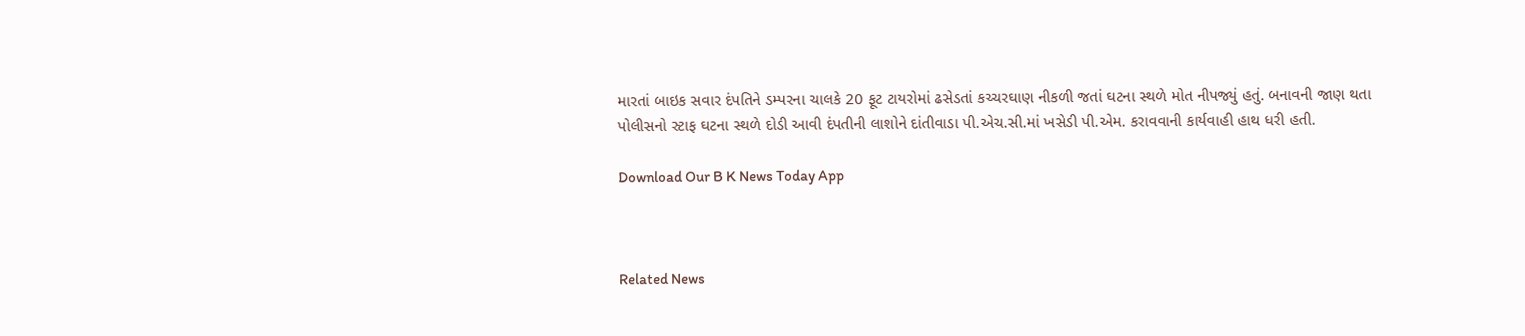મારતાં બાઇક સવાર દંપતિને ડમ્પરના ચાલકે 20 ફૂટ ટાયરોમાં ઢસેડતાં કચ્ચરઘાણ નીકળી જતાં ઘટના સ્થળે મોત નીપજ્યું હતું. બનાવની જાણ થતા પોલીસનો સ્ટાફ ઘટના સ્થળે દોડી આવી દંપતીની લાશોને દાંતીવાડા પી.એચ.સી.માં ખસેડી પી.એમ. કરાવવાની કાર્યવાહી હાથ ધરી હતી.

Download Our B K News Today App



Related News